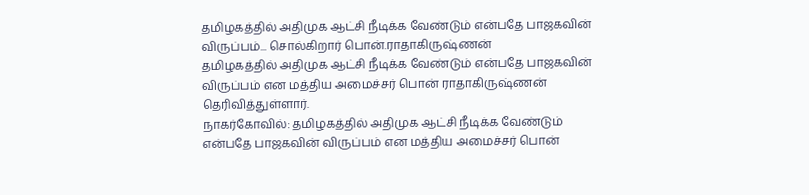தமிழகத்தில் அதிமுக ஆட்சி நீடிக்க வேண்டும் என்பதே பாஜகவின் விருப்பம்... சொல்கிறார் பொன்.ராதாகிருஷ்ணன்
தமிழகத்தில் அதிமுக ஆட்சி நீடிக்க வேண்டும் என்பதே பாஜகவின் விருப்பம் என மத்திய அமைச்சர் பொன் ராதாகிருஷ்ணன் தெரிவித்துள்ளார்.
நாகர்கோவில்: தமிழகத்தில் அதிமுக ஆட்சி நீடிக்க வேண்டும் என்பதே பாஜகவின் விருப்பம் என மத்திய அமைச்சர் பொன்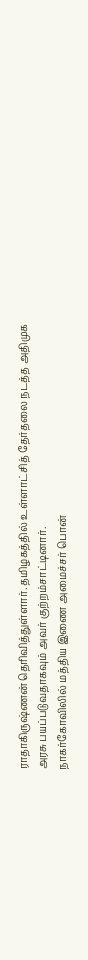ராதாகிருஷ்ணன் தெரிவித்துள்ளார். தமிழகத்தில் உள்ளாட்சித் தேர்தலை நடத்த அதிமுக அரசு பயப்படுவதாகவும் அவர் குற்றம்சாட்டினார்.
நாகர்கோவிலில் மத்திய இணை அமைச்சர் பொன்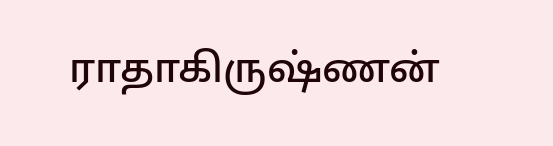ராதாகிருஷ்ணன்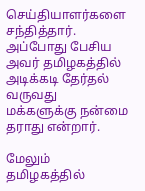செய்தியாளர்களை சந்தித்தார். அப்போது பேசிய அவர் தமிழகத்தில் அடிக்கடி தேர்தல் வருவது மக்களுக்கு நன்மை தராது என்றார்.

மேலும் தமிழகத்தில்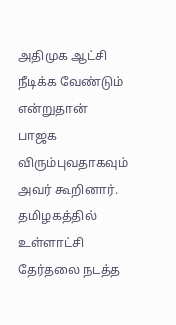அதிமுக ஆட்சி நீடிக்க வேண்டும் என்றுதான் பாஜக விரும்புவதாகவும் அவர் கூறினார். தமிழகத்தில் உள்ளாட்சி தேர்தலை நடத்த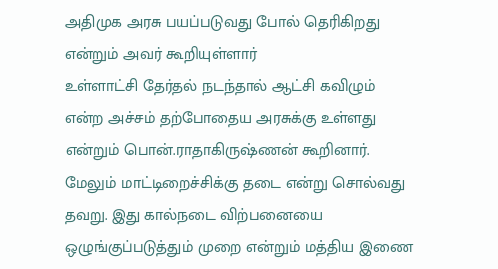அதிமுக அரசு பயப்படுவது போல் தெரிகிறது என்றும் அவர் கூறியுள்ளார்
உள்ளாட்சி தேர்தல் நடந்தால் ஆட்சி கவிழும் என்ற அச்சம் தற்போதைய அரசுக்கு உள்ளது என்றும் பொன்.ராதாகிருஷ்ணன் கூறினார். மேலும் மாட்டிறைச்சிக்கு தடை என்று சொல்வது தவறு. இது கால்நடை விற்பனையை ஒழுங்குப்படுத்தும் முறை என்றும் மத்திய இணை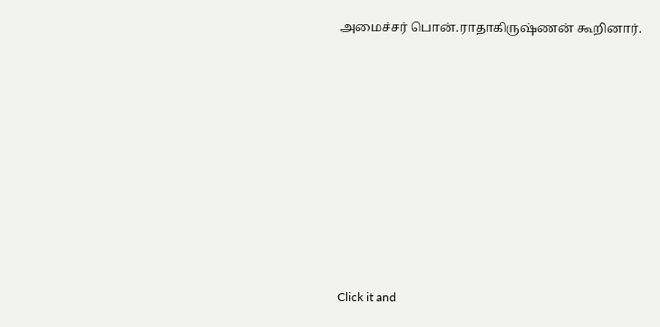அமைச்சர் பொன்.ராதாகிருஷ்ணன் கூறினார்.












Click it and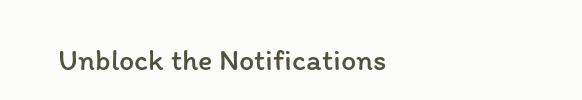Unblock the Notifications